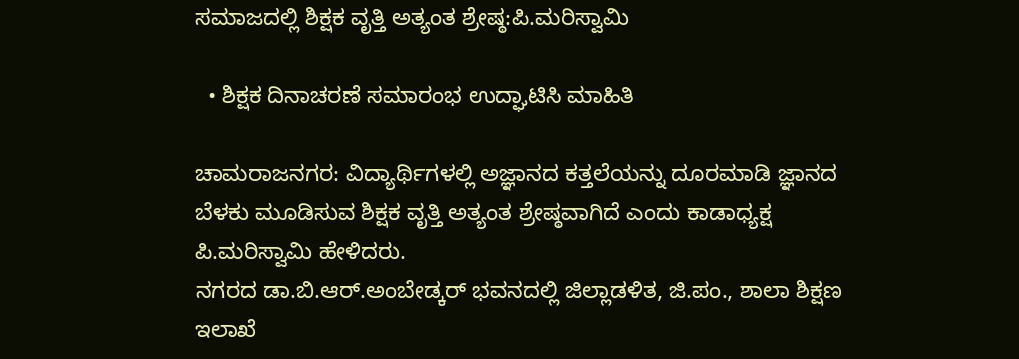ಸಮಾಜದಲ್ಲಿ ಶಿಕ್ಷಕ ವೃತ್ತಿ ಅತ್ಯಂತ ಶ್ರೇಷ್ಠ:ಪಿ.ಮರಿಸ್ವಾಮಿ

  • ಶಿಕ್ಷಕ ದಿನಾಚರಣೆ ಸಮಾರಂಭ ಉದ್ಘಾಟಿಸಿ ಮಾಹಿತಿ

ಚಾಮರಾಜನಗರ: ವಿದ್ಯಾರ್ಥಿಗಳಲ್ಲಿ ಅಜ್ಞಾನದ ಕತ್ತಲೆಯನ್ನು ದೂರಮಾಡಿ ಜ್ಞಾನದ ಬೆಳಕು ಮೂಡಿಸುವ ಶಿಕ್ಷಕ ವೃತ್ತಿ ಅತ್ಯಂತ ಶ್ರೇಷ್ಠವಾಗಿದೆ ಎಂದು ಕಾಡಾಧ್ಯಕ್ಷ ಪಿ.ಮರಿಸ್ವಾಮಿ ಹೇಳಿದರು.
ನಗರದ ಡಾ.ಬಿ.ಆ‌ರ್.ಅಂಬೇಡ್ಕರ್ ಭವನದಲ್ಲಿ ಜಿಲ್ಲಾಡಳಿತ, ಜಿ.ಪಂ., ಶಾಲಾ ಶಿಕ್ಷಣ ಇಲಾಖೆ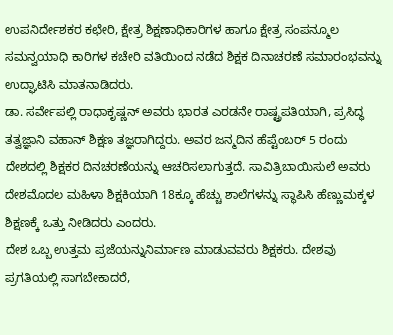ಉಪನಿರ್ದೇಶಕರ ಕಛೇರಿ, ಕ್ಷೇತ್ರ ಶಿಕ್ಷಣಾಧಿಕಾರಿಗಳ ಹಾಗೂ ಕ್ಷೇತ್ರ ಸಂಪನ್ಮೂಲ ಸಮನ್ವಯಾಧಿ ಕಾರಿಗಳ ಕಚೇರಿ ವತಿಯಿಂದ ನಡೆದ ಶಿಕ್ಷಕ ದಿನಾಚರಣೆ ಸಮಾರಂಭವನ್ನು ಉದ್ಘಾಟಿಸಿ ಮಾತನಾಡಿದರು.
ಡಾ. ಸರ್ವೇಪಲ್ಲಿ ರಾಧಾಕೃಷ್ಣನ್ ಅವರು ಭಾರತ ಎರಡನೇ ರಾಷ್ಟ್ರಪತಿಯಾಗಿ, ಪ್ರಸಿದ್ಧ ತತ್ವಜ್ಞಾನಿ ವಹಾನ್‌ ಶಿಕ್ಷಣ ತಜ್ಞರಾಗಿದ್ದರು. ಅವರ ಜನ್ಮದಿನ ಹೆಪ್ಟೆಂಬರ್ 5 ರಂದು ದೇಶದಲ್ಲಿ ಶಿಕ್ಷಕರ ದಿನಚರಣೆಯನ್ನು ಆಚರಿಸಲಾಗುತ್ತದೆ. ಸಾವಿತ್ರಿಬಾಯಿಸುಲೆ ಅವರು ದೇಶಮೊದಲ ಮಹಿಳಾ ಶಿಕ್ಷಕಿಯಾಗಿ 18ಕ್ಕೂ ಹೆಚ್ಚು ಶಾಲೆಗಳನ್ನು ಸ್ಥಾಪಿಸಿ ಹೆಣ್ಣುಮಕ್ಕಳ ಶಿಕ್ಷಣಕ್ಕೆ ಒತ್ತು ನೀಡಿದರು ಎಂದರು.
ದೇಶ ಒಬ್ಬ ಉತ್ತಮ ಪ್ರಜೆಯನ್ನುನಿರ್ಮಾಣ ಮಾಡುವವರು ಶಿಕ್ಷಕರು. ದೇಶವು ಪ್ರಗತಿಯಲ್ಲಿ ಸಾಗಬೇಕಾದರೆ,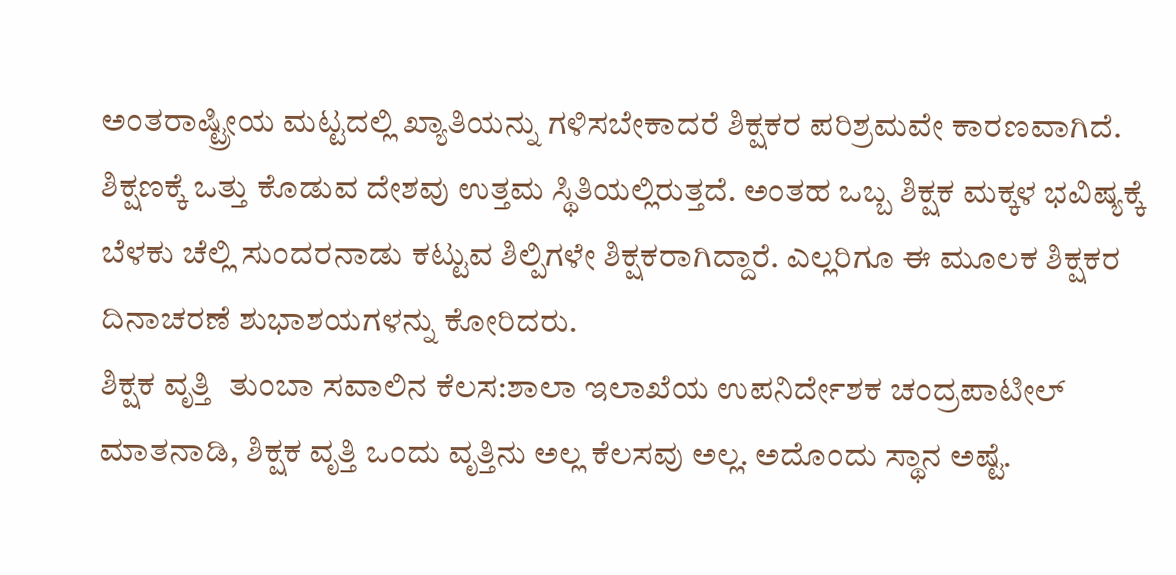ಅಂತರಾಷ್ಟ್ರೀಯ ಮಟ್ಟದಲ್ಲಿ ಖ್ಯಾತಿಯನ್ನು ಗಳಿಸಬೇಕಾದರೆ ಶಿಕ್ಷಕರ ಪರಿಶ್ರಮವೇ ಕಾರಣವಾಗಿದೆ. ಶಿಕ್ಷಣಕ್ಕೆ ಒತ್ತು ಕೊಡುವ ದೇಶವು ಉತ್ತಮ ಸ್ಥಿತಿಯಲ್ಲಿರುತ್ತದೆ. ಅಂತಹ ಒಬ್ಬ ಶಿಕ್ಷಕ ಮಕ್ಕಳ ಭವಿಷ್ಯಕ್ಕೆ ಬೆಳಕು ಚೆಲ್ಲಿ ಸುಂದರನಾಡು ಕಟ್ಟುವ ಶಿಲ್ಪಿಗಳೇ ಶಿಕ್ಷಕರಾಗಿದ್ದಾರೆ. ಎಲ್ಲರಿಗೂ ಈ ಮೂಲಕ ಶಿಕ್ಷಕರ ದಿನಾಚರಣೆ ಶುಭಾಶಯಗಳನ್ನು ಕೋರಿದರು.
ಶಿಕ್ಷಕ ವೃತ್ತಿ  ತುಂಬಾ ಸವಾಲಿನ ಕೆಲಸ:ಶಾಲಾ ಇಲಾಖೆಯ ಉಪನಿರ್ದೇಶಕ ಚಂದ್ರಪಾಟೀಲ್‌ ಮಾತನಾಡಿ, ಶಿಕ್ಷಕ ವೃತ್ತಿ ಒಂದು ವೃತ್ತಿನು ಅಲ್ಲ ಕೆಲಸವು ಅಲ್ಲ. ಅದೊಂದು ಸ್ಥಾನ ಅಷ್ಟೆ.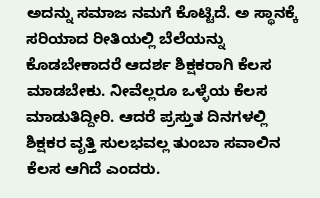ಅದನ್ನು ಸಮಾಜ ನಮಗೆ ಕೊಟ್ಟಿದೆ. ಅ ಸ್ಥಾನಕ್ಕೆ ಸರಿಯಾದ ರೀತಿಯಲ್ಲಿ ಬೆಲೆಯನ್ನು ಕೊಡಬೇಕಾದರೆ ಆದರ್ಶ ಶಿಕ್ಷಕರಾಗಿ ಕೆಲಸ ‌ ಮಾಡಬೇಕು. ನೀವೆಲ್ಲರೂ ಒಳ್ಳೆಯ ಕೆಲಸ ಮಾಡುತಿದ್ದೀರಿ. ಆದರೆ ಪ್ರಸ್ತುತ ದಿನಗಳಲ್ಲಿ ಶಿಕ್ಷಕರ ವೃತ್ತಿ ಸುಲಭವಲ್ಲ ತುಂಬಾ ಸವಾಲಿನ ಕೆಲಸ ಆಗಿದೆ ಎಂದರು.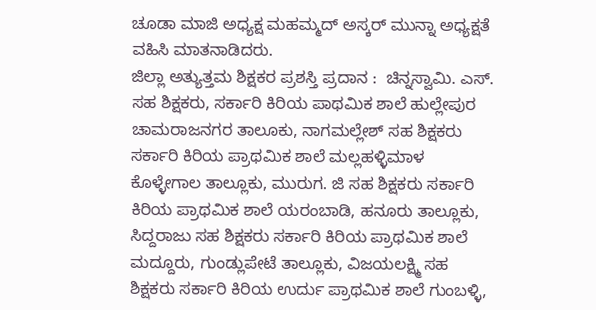ಚೂಡಾ ಮಾಜಿ ಅಧ್ಯಕ್ಷ ಮಹಮ್ಮದ್ ಅಸ್ಕ‌ರ್ ಮುನ್ನಾ ಅಧ್ಯಕ್ಷತೆ ವಹಿಸಿ ಮಾತನಾಡಿದರು.
ಜಿಲ್ಲಾ ಅತ್ಯುತ್ತಮ ಶಿಕ್ಷಕರ ಪ್ರಶಸ್ತಿ ಪ್ರದಾನ :  ಚಿನ್ನಸ್ವಾಮಿ. ಎಸ್. ಸಹ ಶಿಕ್ಷಕರು, ಸರ್ಕಾರಿ ಕಿರಿಯ ಪಾಥಮಿಕ ಶಾಲೆ ಹುಲ್ಲೇಪುರ ಚಾಮರಾಜನಗರ ತಾಲೂಕು, ನಾಗಮಲ್ಲೇಶ್ ಸಹ ಶಿಕ್ಷಕರು ಸರ್ಕಾರಿ ಕಿರಿಯ ಪ್ರಾಥಮಿಕ ಶಾಲೆ ಮಲ್ಲಹಳ್ಳಿಮಾಳ ಕೊಳ್ಳೇಗಾಲ ತಾಲ್ಲೂಕು, ಮುರುಗ. ಜಿ ಸಹ ಶಿಕ್ಷಕರು ಸರ್ಕಾರಿ ಕಿರಿಯ ಪ್ರಾಥಮಿಕ ಶಾಲೆ ಯರಂಬಾಡಿ, ಹನೂರು ತಾಲ್ಲೂಕು, ಸಿದ್ದರಾಜು ಸಹ ಶಿಕ್ಷಕರು ಸರ್ಕಾರಿ ಕಿರಿಯ ಪ್ರಾಥಮಿಕ ಶಾಲೆ ಮದ್ದೂರು, ಗುಂಡ್ಲುಪೇಟೆ ತಾಲ್ಲೂಕು, ವಿಜಯಲಕ್ಷ್ಮಿ ಸಹ ಶಿಕ್ಷಕರು ಸರ್ಕಾರಿ ಕಿರಿಯ ಉರ್ದು ಪ್ರಾಥಮಿಕ ಶಾಲೆ ಗುಂಬಳ್ಳಿ,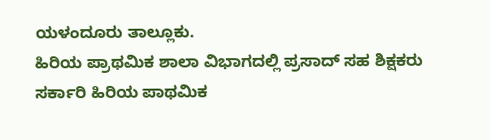ಯಳಂದೂರು ತಾಲ್ಲೂಕು.
ಹಿರಿಯ ಪ್ರಾಥಮಿಕ ಶಾಲಾ ವಿಭಾಗದಲ್ಲಿ ಪ್ರಸಾದ್ ಸಹ ಶಿಕ್ಷಕರು ಸರ್ಕಾರಿ ಹಿರಿಯ ಪಾಥಮಿಕ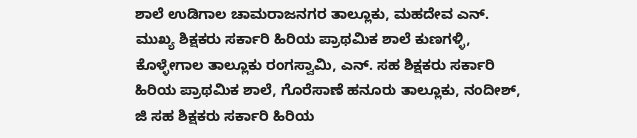ಶಾಲೆ ಉಡಿಗಾಲ ಚಾಮರಾಜನಗರ ತಾಲ್ಲೂಕು, ಮಹದೇವ ಎನ್. ಮುಖ್ಯ ಶಿಕ್ಷಕರು ಸರ್ಕಾರಿ ಹಿರಿಯ ಪ್ರಾಥಮಿಕ ಶಾಲೆ ಕುಣಗಳ್ಳಿ, ಕೊಳ್ಳೇಗಾಲ ತಾಲ್ಲೂಕು ರಂಗಸ್ವಾಮಿ, ಎನ್. ಸಹ ಶಿಕ್ಷಕರು ಸರ್ಕಾರಿ ಹಿರಿಯ ಪ್ರಾಥಮಿಕ ಶಾಲೆ, ಗೊರೆಸಾಣೆ ಹನೂರು ತಾಲ್ಲೂಕು, ನಂದೀಶ್, ಜಿ ಸಹ ಶಿಕ್ಷಕರು ಸರ್ಕಾರಿ ಹಿರಿಯ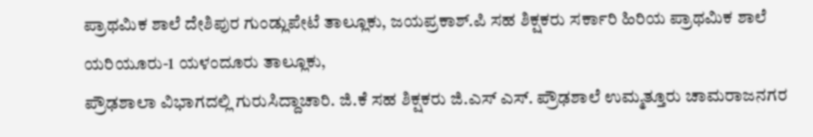ಪ್ರಾಥಮಿಕ ಶಾಲೆ ದೇಶಿಪುರ ಗುಂಡ್ಲುಪೇಟೆ ತಾಲ್ಲೂಕು, ಜಯಪ್ರಕಾಶ್.ಪಿ ಸಹ ಶಿಕ್ಷಕರು ಸರ್ಕಾರಿ ಹಿರಿಯ ಪ್ರಾಥಮಿಕ ಶಾಲೆ ಯರಿಯೂರು-1 ಯಳಂದೂರು ತಾಲ್ಲೂಕು,
ಪ್ರೌಢಶಾಲಾ ವಿಭಾಗದಲ್ಲಿ ಗುರುಸಿದ್ದಾಚಾರಿ. ಜಿ.ಕೆ ಸಹ ಶಿಕ್ಷಕರು ಜಿ.ಎಸ್ ಎಸ್. ಪ್ರೌಢಶಾಲೆ ಉಮ್ಮತ್ತೂರು ಚಾಮರಾಜನಗರ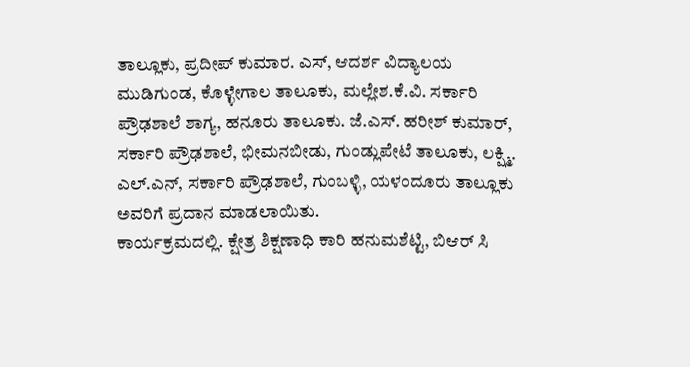ತಾಲ್ಲೂಕು, ಪ್ರದೀಪ್ ಕುಮಾರ. ಎಸ್, ಆದರ್ಶ ವಿದ್ಯಾಲಯ ಮುಡಿಗುಂಡ, ಕೊಳ್ಳೇಗಾಲ ತಾಲೂಕು, ಮಲ್ಲೇಶ.ಕೆ.ವಿ. ಸರ್ಕಾರಿ ಪ್ರೌಢಶಾಲೆ ಶಾಗ್ಯ, ಹನೂರು ತಾಲೂಕು. ಜೆ.ಎಸ್. ಹರೀಶ್ ಕುಮಾರ್, ಸರ್ಕಾರಿ ಪ್ರೌಢಶಾಲೆ, ಭೀಮನಬೀಡು, ಗುಂಡ್ಲುಪೇಟೆ ತಾಲೂಕು, ಲಕ್ಷ್ಮಿ. ಎಲ್.ಎನ್, ಸರ್ಕಾರಿ ಪ್ರೌಢಶಾಲೆ, ಗುಂಬಳ್ಳಿ, ಯಳಂದೂರು ತಾಲ್ಲೂಕು ಅವರಿಗೆ ಪ್ರದಾನ ಮಾಡಲಾಯಿತು.
ಕಾರ್ಯಕ್ರಮದಲ್ಲಿ. ಕ್ಷೇತ್ರ ಶಿಕ್ಷಣಾಧಿ ಕಾರಿ ಹನುಮಶೆಟ್ಟಿ, ಬಿಆರ್ ಸಿ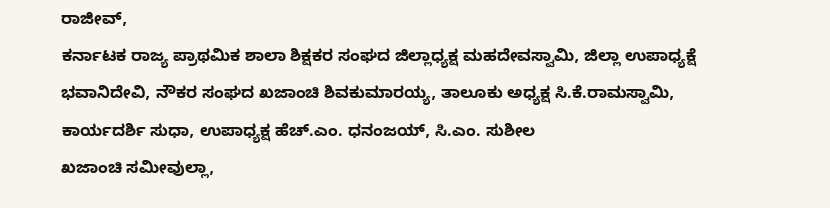ರಾಜೀವ್,
ಕರ್ನಾಟಕ ರಾಜ್ಯ ಪ್ರಾಥಮಿಕ ಶಾಲಾ ಶಿಕ್ಷಕರ ಸಂಘದ ಜಿಲ್ಲಾಧ್ಯಕ್ಷ ಮಹದೇವಸ್ವಾಮಿ, ಜಿಲ್ಲಾ ಉಪಾಧ್ಯಕ್ಷೆ ಭವಾನಿದೇವಿ, ನೌಕರ ಸಂಘದ ಖಜಾಂಚಿ ಶಿವಕುಮಾರಯ್ಯ, ತಾಲೂಕು ಅಧ್ಯಕ್ಷ ಸಿ.ಕೆ.ರಾಮಸ್ವಾಮಿ, ಕಾರ್ಯದರ್ಶಿ ಸುಧಾ, ಉಪಾಧ್ಯಕ್ಷ ಹೆಚ್.ಎಂ. ಧನಂಜಯ್, ಸಿ.ಎಂ. ಸುಶೀಲ
ಖಜಾಂಚಿ ಸಮೀವುಲ್ಲಾ,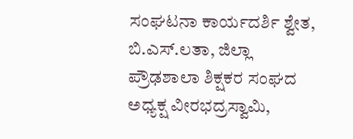ಸಂಘಟನಾ ಕಾರ್ಯದರ್ಶಿ ಶ್ವೇತ, ಬಿ.ಎಸ್.ಲತಾ, ಜಿಲ್ಲಾ ಪ್ರೌಢಶಾಲಾ ಶಿಕ್ಷಕರ ಸಂಘದ ಅಧ್ಯಕ್ಷ ವೀರಭದ್ರಸ್ವಾಮಿ,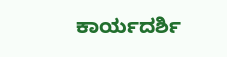ಕಾರ್ಯದರ್ಶಿ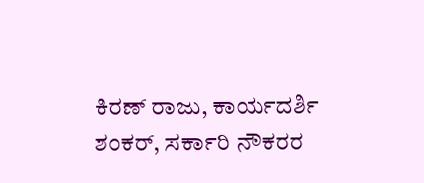ಕಿರಣ್‌ ರಾಜು, ಕಾರ್ಯದರ್ಶಿ ಶಂಕರ್, ಸರ್ಕಾರಿ ನೌಕರರ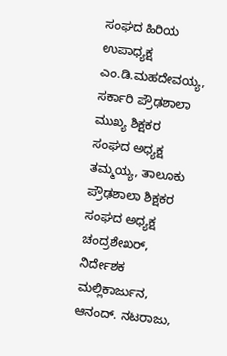ಸಂಘದ ಹಿರಿಯ ಉಪಾಧ್ಯಕ್ಷ ಎಂ.ಡಿ.ಮಹದೇವಯ್ಯ, ಸರ್ಕಾರಿ ಪ್ರೌಢಶಾಲಾ ಮುಖ್ಯ ಶಿಕ್ಷಕರ ಸಂಘದ ಅಧ್ಯಕ್ಷ ತಮ್ಮಯ್ಯ, ತಾಲೂಕು ಪ್ರೌಢಶಾಲಾ ಶಿಕ್ಷಕರ ಸಂಘದ ಅಧ್ಯಕ್ಷ ಚಂದ್ರಶೇಖ‌ರ್, ನಿರ್ದೇಶಕ ಮಲ್ಲಿಕಾರ್ಜುನ, ಆನಂದ್. ನಟರಾಜು,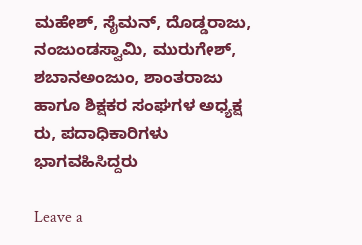ಮಹೇಶ್, ಸೈಮನ್‌, ದೊಡ್ಡರಾಜು, ನಂಜುಂಡಸ್ವಾಮಿ, ಮುರುಗೇಶ್, ಶಬಾನಅಂಜುಂ, ಶಾಂತರಾಜು ಹಾಗೂ ಶಿಕ್ಷಕರ ಸಂಘಗಳ ಅಧ್ಯಕ್ಷ ರು, ಪದಾಧಿಕಾರಿಗಳು ಭಾಗವಹಿಸಿದ್ದರು

Leave a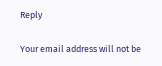Reply

Your email address will not be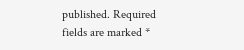published. Required fields are marked *